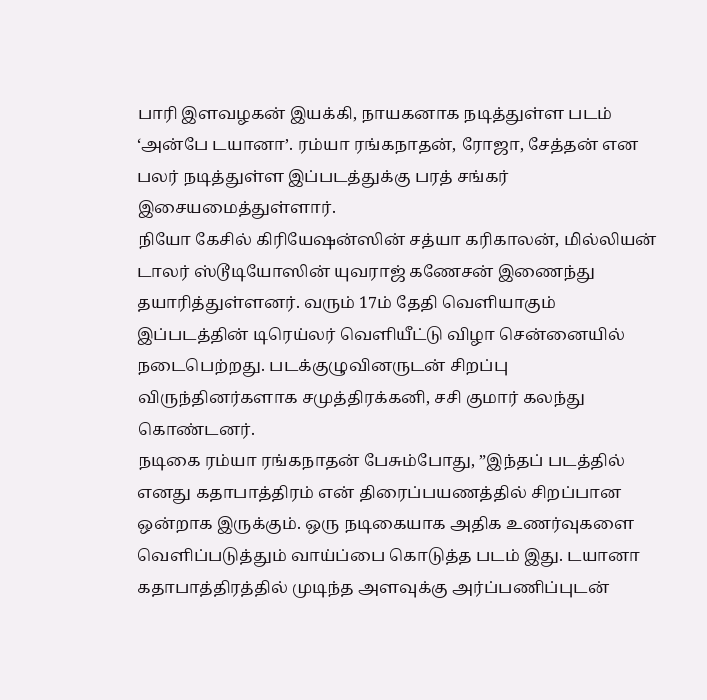பாரி இளவழகன் இயக்கி, நாயகனாக நடித்துள்ள படம் ‘அன்பே டயானா’. ரம்யா ரங்கநாதன், ரோஜா, சேத்தன் என பலர் நடித்துள்ள இப்படத்துக்கு பரத் சங்கர் இசையமைத்துள்ளார்.
நியோ கேசில் கிரியேஷன்ஸின் சத்யா கரிகாலன், மில்லியன் டாலர் ஸ்டூடியோஸின் யுவராஜ் கணேசன் இணைந்து தயாரித்துள்ளனர். வரும் 17ம் தேதி வெளியாகும் இப்படத்தின் டிரெய்லர் வெளியீட்டு விழா சென்னையில் நடைபெற்றது. படக்குழுவினருடன் சிறப்பு விருந்தினர்களாக சமுத்திரக்கனி, சசி குமார் கலந்து கொண்டனர்.
நடிகை ரம்யா ரங்கநாதன் பேசும்போது, ”இந்தப் படத்தில் எனது கதாபாத்திரம் என் திரைப்பயணத்தில் சிறப்பான ஒன்றாக இருக்கும். ஒரு நடிகையாக அதிக உணர்வுகளை வெளிப்படுத்தும் வாய்ப்பை கொடுத்த படம் இது. டயானா கதாபாத்திரத்தில் முடிந்த அளவுக்கு அர்ப்பணிப்புடன்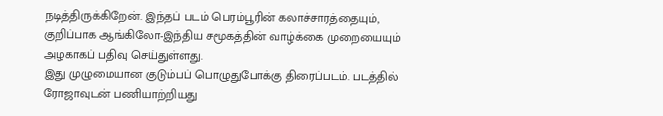நடித்திருக்கிறேன். இந்தப் படம் பெரம்பூரின் கலாச்சாரத்தையும், குறிப்பாக ஆங்கிலோ-இந்திய சமூகத்தின் வாழ்க்கை முறையையும் அழகாகப் பதிவு செய்துள்ளது.
இது முழுமையான குடும்பப் பொழுதுபோக்கு திரைப்படம். படத்தில் ரோஜாவுடன் பணியாற்றியது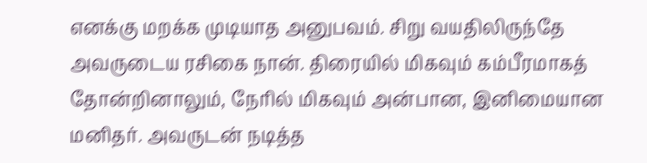எனக்கு மறக்க முடியாத அனுபவம். சிறு வயதிலிருந்தே அவருடைய ரசிகை நான். திரையில் மிகவும் கம்பீரமாகத் தோன்றினாலும், நேரில் மிகவும் அன்பான, இனிமையான மனிதர். அவருடன் நடித்த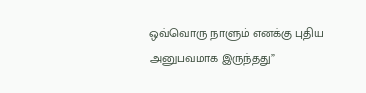ஒவ்வொரு நாளும் எனக்கு புதிய அனுபவமாக இருந்தது”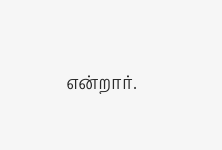என்றார்.